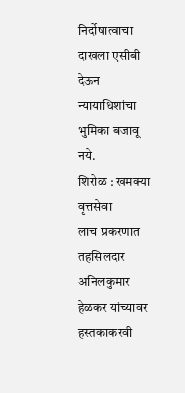निर्दोषात्वाचा दाखला एसीबी देऊन न्यायाधिशांचा भुमिका बजावू नये.
शिरोळ : खमक्या वृत्तसेवा
लाच प्रकरणात तहसिलदार अनिलकुमार हेळकर यांच्यावर हस्तकाकरवी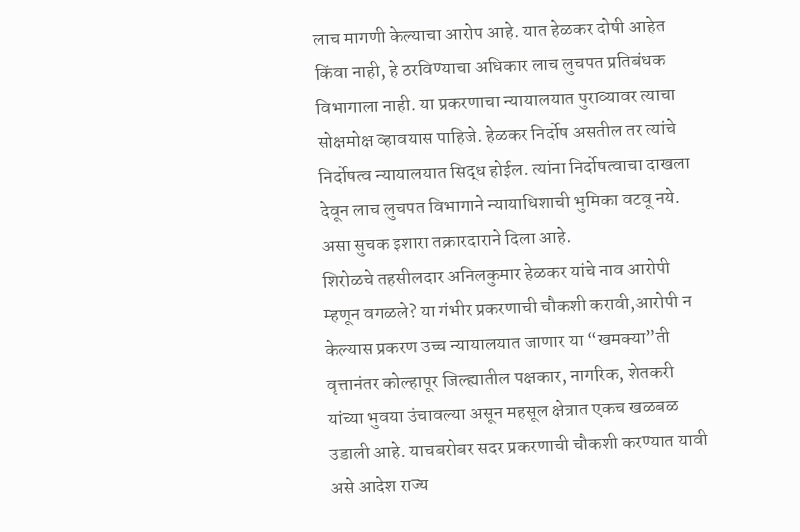लाच मागणी केल्याचा आरोप आहे. यात हेळकर दोषी आहेत किंवा नाही, हे ठरविण्याचा अधिकार लाच लुचपत प्रतिबंधक विभागाला नाही. या प्रकरणाचा न्यायालयात पुराव्यावर त्याचा सोक्षमोक्ष व्हावयास पाहिजे. हेळकर निर्दोष असतील तर त्यांचे निर्दोषत्व न्यायालयात सिद्ध होईल. त्यांना निर्दोषत्वाचा दाखला देवून लाच लुचपत विभागाने न्यायाधिशाची भुमिका वटवू नये. असा सुचक इशारा तक्रारदाराने दिला आहे.
शिरोळचे तहसीलदार अनिलकुमार हेळकर यांचे नाव आरोपी म्हणून वगळले? या गंभीर प्रकरणाची चौकशी करावी,आरोपी न केल्यास प्रकरण उच्च न्यायालयात जाणार या “खमक्या”ती वृत्तानंतर कोल्हापूर जिल्ह्यातील पक्षकार, नागरिक, शेतकरी यांच्या भुवया उंचावल्या असून महसूल क्षेत्रात एकच खळबळ उडाली आहे. याचबरोबर सदर प्रकरणाची चौकशी करण्यात यावी असे आदेश राज्य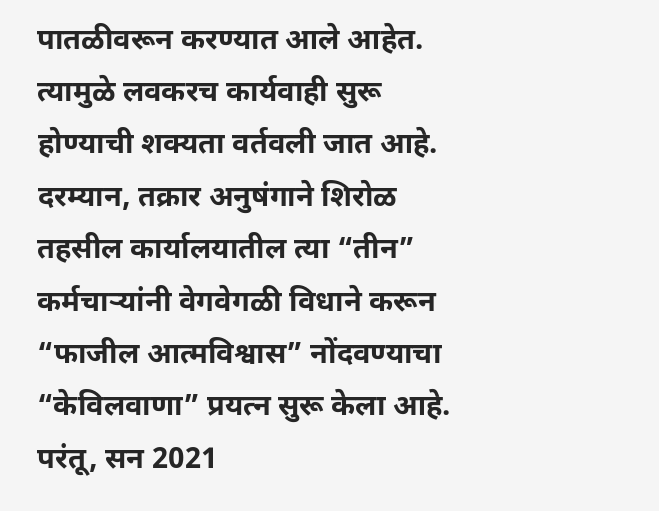पातळीवरून करण्यात आले आहेत. त्यामुळे लवकरच कार्यवाही सुरू होण्याची शक्यता वर्तवली जात आहे.
दरम्यान, तक्रार अनुषंगाने शिरोळ तहसील कार्यालयातील त्या “तीन” कर्मचाऱ्यांनी वेगवेगळी विधाने करून “फाजील आत्मविश्वास” नोंदवण्याचा “केविलवाणा” प्रयत्न सुरू केला आहे. परंतू, सन 2021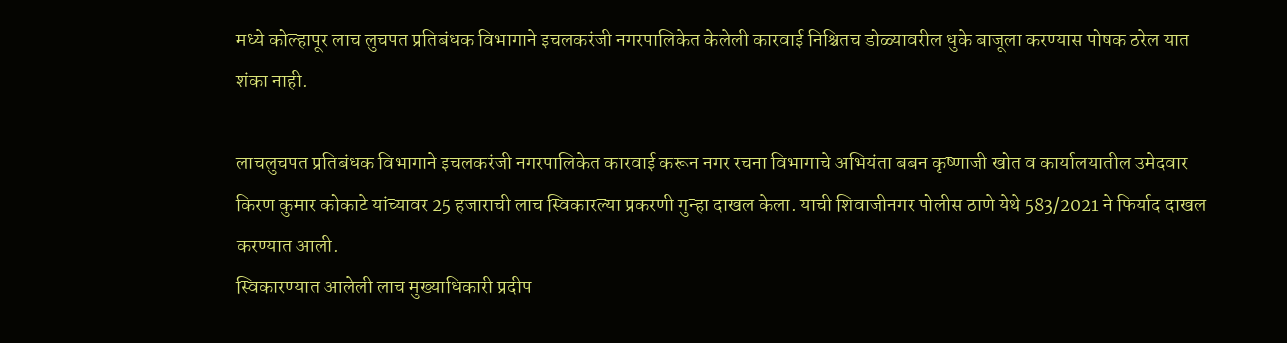मध्ये कोल्हापूर लाच लुचपत प्रतिबंधक विभागाने इचलकरंजी नगरपालिकेत केलेली कारवाई निश्चितच डोळ्यावरील धुके बाजूला करण्यास पोषक ठरेल यात शंका नाही.

लाचलुचपत प्रतिबंधक विभागाने इचलकरंजी नगरपालिकेत कारवाई करून नगर रचना विभागाचे अभियंता बबन कृष्णाजी खोत व कार्यालयातील उमेदवार किरण कुमार कोकाटे यांच्यावर 25 हजाराची लाच स्विकारल्या प्रकरणी गुन्हा दाखल केला. याची शिवाजीनगर पोलीस ठाणे येथे 583/2021 ने फिर्याद दाखल करण्यात आली.
स्विकारण्यात आलेली लाच मुख्याधिकारी प्रदीप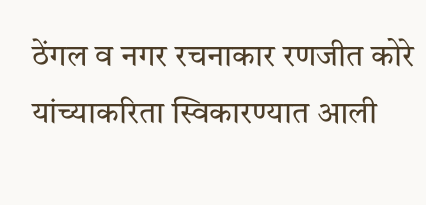ठेंगल व नगर रचनाकार रणजीत कोरे यांच्याकरिता स्विकारण्यात आली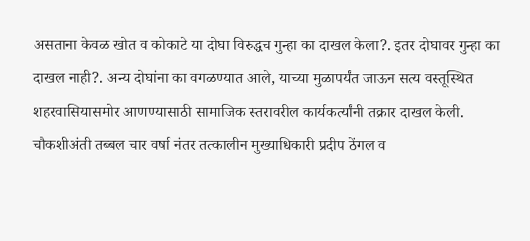असताना केवळ खोत व कोकाटे या दोघा विरुद्धच गुन्हा का दाखल केला?. इतर दोघावर गुन्हा का दाखल नाही?. अन्य दोघांना का वगळण्यात आले, याच्या मुळापर्यंत जाऊन सत्य वस्तूस्थित शहरवासियासमोर आणण्यासाठी सामाजिक स्तरावरील कार्यकर्त्यांनी तक्रार दाखल केली.
चौकशीअंती तब्बल चार वर्षा नंतर तत्कालीन मुख्याधिकारी प्रदीप ठेंगल व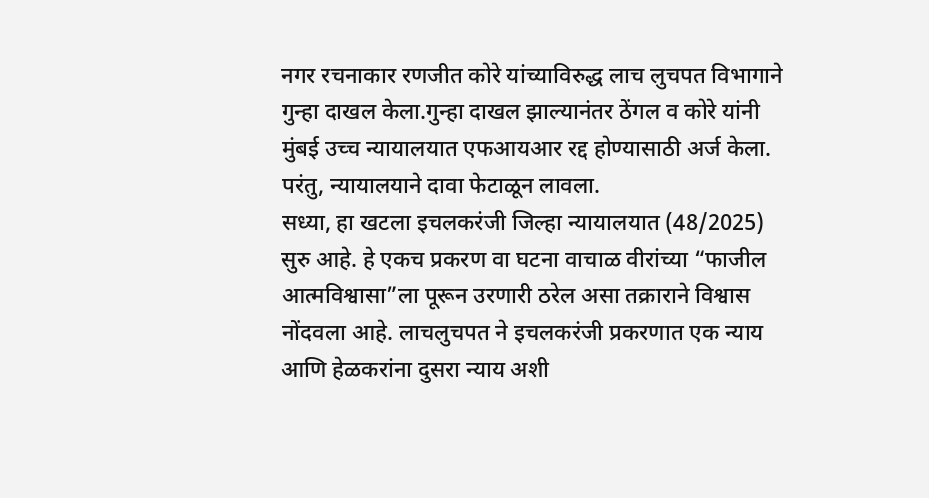नगर रचनाकार रणजीत कोरे यांच्याविरुद्ध लाच लुचपत विभागाने गुन्हा दाखल केला.गुन्हा दाखल झाल्यानंतर ठेंगल व कोरे यांनी मुंबई उच्च न्यायालयात एफआयआर रद्द होण्यासाठी अर्ज केला. परंतु, न्यायालयाने दावा फेटाळून लावला.
सध्या, हा खटला इचलकरंजी जिल्हा न्यायालयात (48/2025) सुरु आहे. हे एकच प्रकरण वा घटना वाचाळ वीरांच्या “फाजील आत्मविश्वासा”ला पूरून उरणारी ठरेल असा तक्राराने विश्वास नोंदवला आहे. लाचलुचपत ने इचलकरंजी प्रकरणात एक न्याय आणि हेळकरांना दुसरा न्याय अशी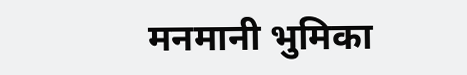मनमानी भुमिका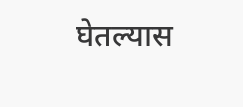घेतल्यास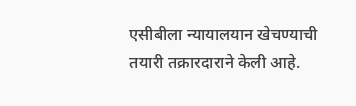एसीबीला न्यायालयान खेचण्याची तयारी तक्रारदाराने केली आहे.